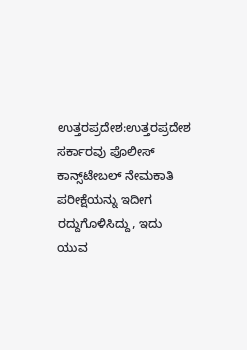ಉತ್ತರಪ್ರದೇಶ:ಉತ್ತರಪ್ರದೇಶ ಸರ್ಕಾರವು ಪೊಲೀಸ್ ಕಾನ್ಸ್‌ಟೇಬಲ್ ನೇಮಕಾತಿ ಪರೀಕ್ಷೆಯನ್ನು ಇದೀಗ ರದ್ದುಗೊಳಿಸಿದ್ದು, ಇದು ಯುವ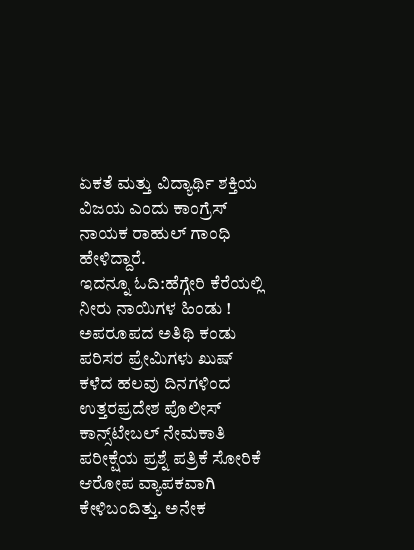ಏಕತೆ ಮತ್ತು ವಿದ್ಯಾರ್ಥಿ ಶಕ್ತಿಯ ವಿಜಯ ಎಂದು ಕಾಂಗ್ರೆಸ್ ನಾಯಕ ರಾಹುಲ್ ಗಾಂಧಿ ಹೇಳಿದ್ದಾರೆ.
ಇದನ್ನೂ ಓದಿ:ಹೆಗ್ಗೇರಿ ಕೆರೆಯಲ್ಲಿ ನೀರು ನಾಯಿಗಳ ಹಿಂಡು ! ಅಪರೂಪದ ಅತಿಥಿ ಕಂಡು ಪರಿಸರ ಪ್ರೇಮಿಗಳು ಖುಷ್
ಕಳೆದ ಹಲವು ದಿನಗಳಿಂದ ಉತ್ತರಪ್ರದೇಶ ಪೊಲೀಸ್ ಕಾನ್ಸ್‌ಟೇಬಲ್ ನೇಮಕಾತಿ ಪರೀಕ್ಷೆಯ ಪ್ರಶ್ನೆ ಪತ್ರಿಕೆ ಸೋರಿಕೆ ಆರೋಪ ವ್ಯಾಪಕವಾಗಿ ಕೇಳಿಬಂದಿತ್ತು. ಅನೇಕ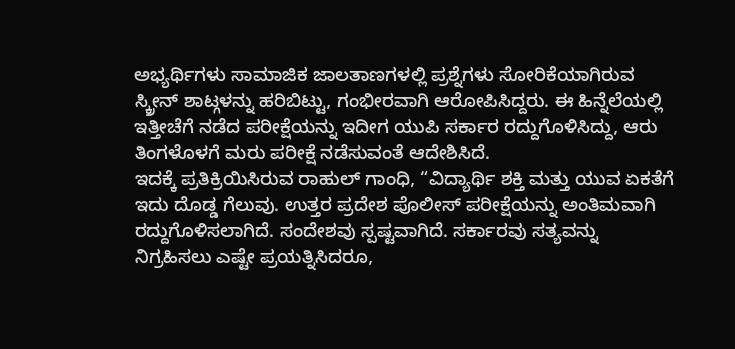ಅಭ್ಯರ್ಥಿಗಳು ಸಾಮಾಜಿಕ ಜಾಲತಾಣಗಳಲ್ಲಿ ಪ್ರಶ್ನೆಗಳು ಸೋರಿಕೆಯಾಗಿರುವ ಸ್ಕ್ರೀನ್ ಶಾಟ್ಗಳನ್ನು ಹರಿಬಿಟ್ಟು, ಗಂಭೀರವಾಗಿ ಆರೋಪಿಸಿದ್ದರು. ಈ ಹಿನ್ನೆಲೆಯಲ್ಲಿ ಇತ್ತೀಚೆಗೆ ನಡೆದ ಪರೀಕ್ಷೆಯನ್ನು ಇದೀಗ ಯುಪಿ ಸರ್ಕಾರ ರದ್ದುಗೊಳಿಸಿದ್ದು, ಆರು ತಿಂಗಳೊಳಗೆ ಮರು ಪರೀಕ್ಷೆ ನಡೆಸುವಂತೆ ಆದೇಶಿಸಿದೆ.
ಇದಕ್ಕೆ ಪ್ರತಿಕ್ರಿಯಿಸಿರುವ ರಾಹುಲ್ ಗಾಂಧಿ, “ವಿದ್ಯಾರ್ಥಿ ಶಕ್ತಿ ಮತ್ತು ಯುವ ಏಕತೆಗೆ ಇದು ದೊಡ್ಡ ಗೆಲುವು. ಉತ್ತರ ಪ್ರದೇಶ ಪೊಲೀಸ್ ಪರೀಕ್ಷೆಯನ್ನು ಅಂತಿಮವಾಗಿ ರದ್ದುಗೊಳಿಸಲಾಗಿದೆ. ಸಂದೇಶವು ಸ್ಪಷ್ಟವಾಗಿದೆ. ಸರ್ಕಾರವು ಸತ್ಯವನ್ನು ನಿಗ್ರಹಿಸಲು ಎಷ್ಟೇ ಪ್ರಯತ್ನಿಸಿದರೂ,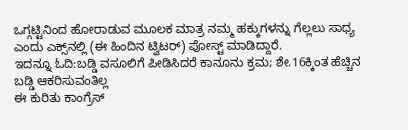ಒಗ್ಗಟ್ಟಿನಿಂದ ಹೋರಾಡುವ ಮೂಲಕ ಮಾತ್ರ ನಮ್ಮ ಹಕ್ಕುಗಳನ್ನು ಗೆಲ್ಲಲು ಸಾಧ್ಯ ಎಂದು ಎಕ್ಸ್‌ನಲ್ಲಿ (ಈ ಹಿಂದಿನ ಟ್ವಿಟರ್) ಪೋಸ್ಟ್ ಮಾಡಿದ್ದಾರೆ.
ಇದನ್ನೂ ಓದಿ:ಬಡ್ಡಿ ವಸೂಲಿಗೆ ಪೀಡಿಸಿದರೆ ಕಾನೂನು ಕ್ರಮ; ಶೇ.16ಕ್ಕಿಂತ ಹೆಚ್ಚಿನ ಬಡ್ಡಿ ಆಕರಿಸುವಂತಿಲ್ಲ
ಈ ಕುರಿತು ಕಾಂಗ್ರೆಸ್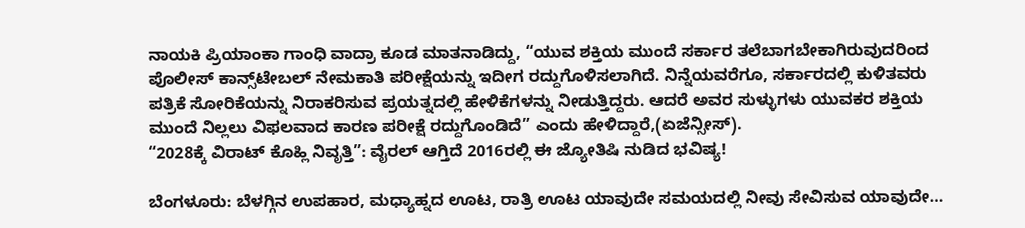ನಾಯಕಿ ಪ್ರಿಯಾಂಕಾ ಗಾಂಧಿ ವಾದ್ರಾ ಕೂಡ ಮಾತನಾಡಿದ್ದು, “ಯುವ ಶಕ್ತಿಯ ಮುಂದೆ ಸರ್ಕಾರ ತಲೆಬಾಗಬೇಕಾಗಿರುವುದರಿಂದ ಪೊಲೀಸ್ ಕಾನ್ಸ್‌ಟೇಬಲ್ ನೇಮಕಾತಿ ಪರೀಕ್ಷೆಯನ್ನು ಇದೀಗ ರದ್ದುಗೊಳಿಸಲಾಗಿದೆ. ನಿನ್ನೆಯವರೆಗೂ, ಸರ್ಕಾರದಲ್ಲಿ ಕುಳಿತವರು ಪತ್ರಿಕೆ ಸೋರಿಕೆಯನ್ನು ನಿರಾಕರಿಸುವ ಪ್ರಯತ್ನದಲ್ಲಿ ಹೇಳಿಕೆಗಳನ್ನು ನೀಡುತ್ತಿದ್ದರು. ಆದರೆ ಅವರ ಸುಳ್ಳುಗಳು ಯುವಕರ ಶಕ್ತಿಯ ಮುಂದೆ ನಿಲ್ಲಲು ವಿಫಲವಾದ ಕಾರಣ ಪರೀಕ್ಷೆ ರದ್ದುಗೊಂಡಿದೆ” ಎಂದು ಹೇಳಿದ್ದಾರೆ,(ಏಜೆನ್ಸೀಸ್).
“2028ಕ್ಕೆ ವಿರಾಟ್ ಕೊಹ್ಲಿ ನಿವೃತ್ತಿ”: ವೈರಲ್ ಆಗ್ತಿದೆ 2016ರಲ್ಲಿ ಈ ಜ್ಯೋತಿಷಿ ನುಡಿದ ಭವಿಷ್ಯ!

ಬೆಂಗಳೂರು: ಬೆಳಗ್ಗಿನ ಉಪಹಾರ, ಮಧ್ಯಾಹ್ನದ ಊಟ, ರಾತ್ರಿ ಊಟ ಯಾವುದೇ ಸಮಯದಲ್ಲಿ ನೀವು ಸೇವಿಸುವ ಯಾವುದೇ…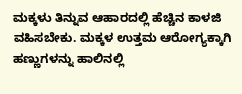ಮಕ್ಕಳು ತಿನ್ನುವ ಆಹಾರದಲ್ಲಿ ಹೆಚ್ಚಿನ ಕಾಳಜಿ ವಹಿಸಬೇಕು. ಮಕ್ಕಳ ಉತ್ತಮ ಆರೋಗ್ಯಕ್ಕಾಗಿ ಹಣ್ಣುಗಳನ್ನು ಹಾಲಿನಲ್ಲಿ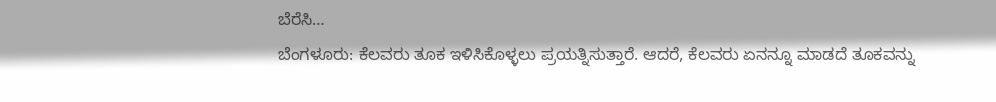ಬೆರೆಸಿ…
ಬೆಂಗಳೂರು: ಕೆಲವರು ತೂಕ ಇಳಿಸಿಕೊಳ್ಳಲು ಪ್ರಯತ್ನಿಸುತ್ತಾರೆ. ಆದರೆ, ಕೆಲವರು ಏನನ್ನೂ ಮಾಡದೆ ತೂಕವನ್ನು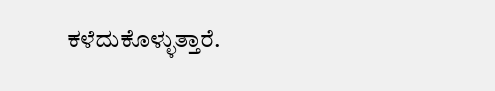ಕಳೆದುಕೊಳ್ಳುತ್ತಾರೆ.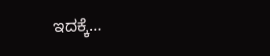ಇದಕ್ಕೆ…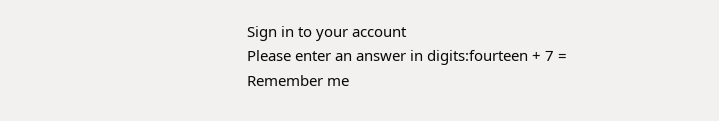Sign in to your account
Please enter an answer in digits:fourteen + 7 =
Remember me